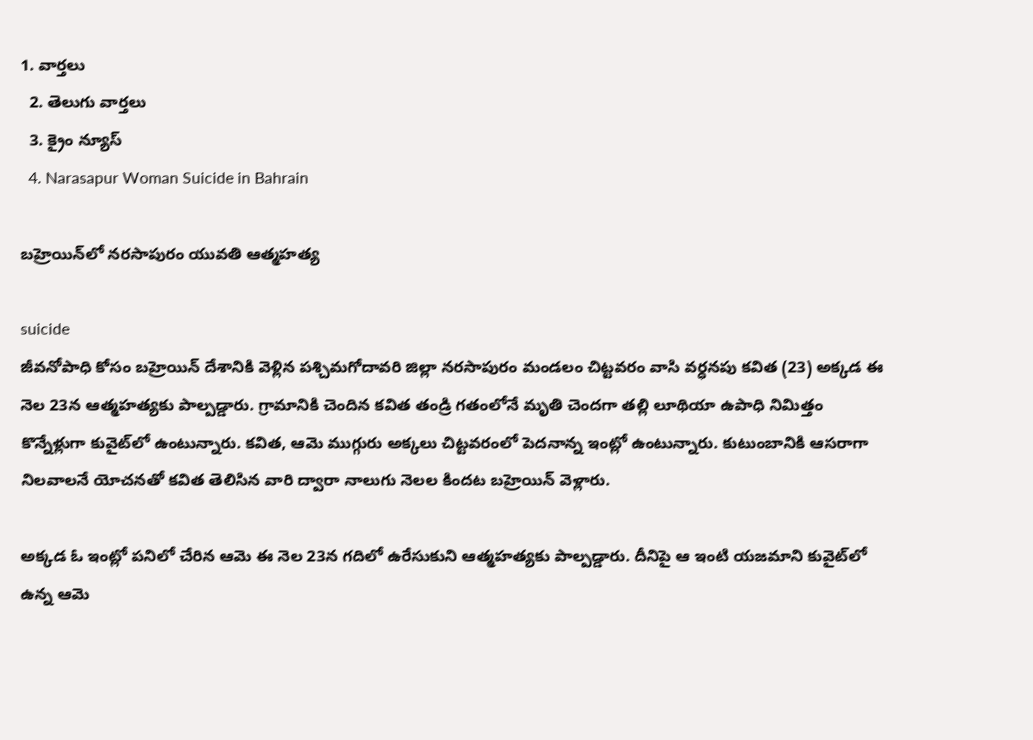1. వార్తలు
  2. తెలుగు వార్తలు
  3. క్రైం న్యూస్
  4. Narasapur Woman Suicide in Bahrain

బహ్రెయిన్‌లో నరసాపురం యువతి ఆత్మహత్య

suicide
జీవనోపాధి కోసం బహ్రెయిన్‌ దేశానికి వెళ్లిన పశ్చిమగోదావరి జిల్లా నరసాపురం మండలం చిట్టవరం వాసి వర్ధనపు కవిత (23) అక్కడ ఈ నెల 23న ఆత్మహత్యకు పాల్పడ్డారు. గ్రామానికి చెందిన కవిత తండ్రి గతంలోనే మృతి చెందగా తల్లి లూథియా ఉపాధి నిమిత్తం కొన్నేళ్లుగా కువైట్‌లో ఉంటున్నారు. కవిత, ఆమె ముగ్గురు అక్కలు చిట్టవరంలో పెదనాన్న ఇంట్లో ఉంటున్నారు. కుటుంబానికి ఆసరాగా నిలవాలనే యోచనతో కవిత తెలిసిన వారి ద్వారా నాలుగు నెలల కిందట బహ్రెయిన్‌ వెళ్లారు.

అక్కడ ఓ ఇంట్లో పనిలో చేరిన ఆమె ఈ నెల 23న గదిలో ఉరేసుకుని ఆత్మహత్యకు పాల్పడ్డారు. దీనిపై ఆ ఇంటి యజమాని కువైట్‌లో ఉన్న ఆమె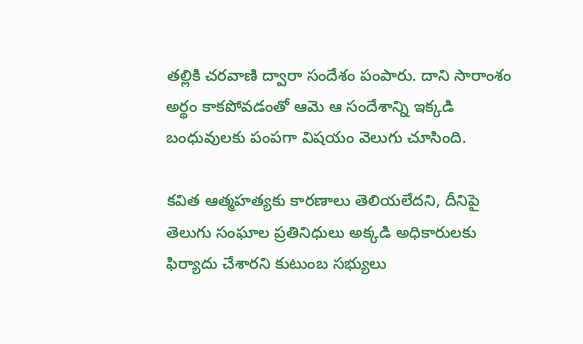తల్లికి చరవాణి ద్వారా సందేశం పంపారు. దాని సారాంశం అర్థం కాకపోవడంతో ఆమె ఆ సందేశాన్ని ఇక్కడి బంధువులకు పంపగా విషయం వెలుగు చూసింది.

కవిత ఆత్మహత్యకు కారణాలు తెలియలేదని, దీనిపై తెలుగు సంఘాల ప్రతినిధులు అక్కడి అధికారులకు ఫిర్యాదు చేశారని కుటుంబ సభ్యులు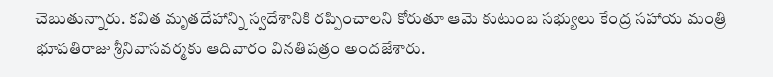చెబుతున్నారు. కవిత మృతదేహాన్ని స్వదేశానికి రప్పించాలని కోరుతూ ఆమె కుటుంబ సభ్యులు కేంద్ర సహాయ మంత్రి భూపతిరాజు శ్రీనివాసవర్మకు ఆదివారం వినతిపత్రం అందజేశారు.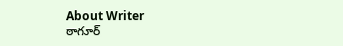About Writer
ఠాగూర్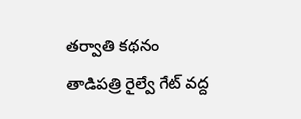తర్వాతి కథనం
తాడిపత్రి రైల్వే గేట్ వద్ద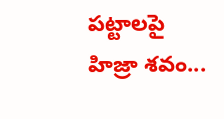పట్టాలపై హిజ్రా శవం...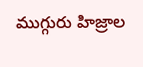ముగ్గురు హిజ్రాల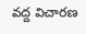వద్ద విచారణ